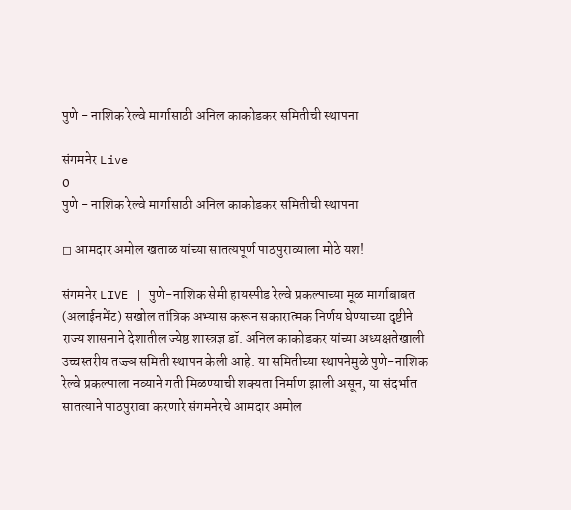पुणे - नाशिक रेल्वे मार्गासाठी अनिल काकोडकर समितीची स्थापना

संगमनेर Live
0
पुणे - नाशिक रेल्वे मार्गासाठी अनिल काकोडकर समितीची स्थापना

◻ आमदार अमोल खताळ यांच्या सातत्यपूर्ण पाठपुराव्याला मोठे यश!

संगमनेर LIVE | पुणे-नाशिक सेमी हायस्पीड रेल्वे प्रकल्पाच्या मूळ मार्गाबाबत (अलाईनमेंट) सखोल तांत्रिक अभ्यास करून सकारात्मक निर्णय घेण्याच्या दृष्टीने राज्य शासनाने देशातील ज्येष्ठ शास्त्रज्ञ डॉ. अनिल काकोडकर यांच्या अध्यक्षतेखाली उच्चस्तरीय तज्ज्ञ समिती स्थापन केली आहे. या समितीच्या स्थापनेमुळे पुणे-नाशिक रेल्वे प्रकल्पाला नव्याने गती मिळण्याची शक्यता निर्माण झाली असून, या संदर्भात सातत्याने पाठपुरावा करणारे संगमनेरचे आमदार अमोल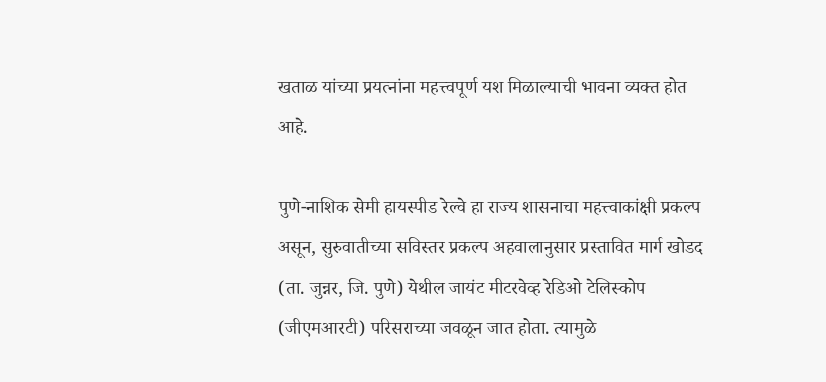खताळ यांच्या प्रयत्नांना महत्त्वपूर्ण यश मिळाल्याची भावना व्यक्त होत आहे.

पुणे-नाशिक सेमी हायस्पीड रेल्वे हा राज्य शासनाचा महत्त्वाकांक्षी प्रकल्प असून, सुरुवातीच्या सविस्तर प्रकल्प अहवालानुसार प्रस्तावित मार्ग खोडद (ता. जुन्नर, जि. पुणे) येथील जायंट मीटरवेव्ह रेडिओ टेलिस्कोप (जीएमआरटी) परिसराच्या जवळून जात होता. त्यामुळे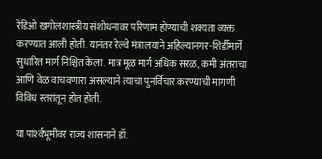रेडिओ खगोलशास्त्रीय संशोधनावर परिणाम होण्याची शक्यता व्यक्त करण्यात आली होती. यानंतर रेल्वे मंत्रालयाने अहिल्यानगर-शिर्डीमार्गे सुधारित मार्ग निश्चित केला. मात्र मूळ मार्ग अधिक सरळ, कमी अंतराचा आणि वेळ वाचवणारा असल्याने त्याचा पुनर्विचार करण्याची मागणी विविध स्तरांतून होत होती.

या पार्श्‍वभूमीवर राज्य शासनाने डॉ.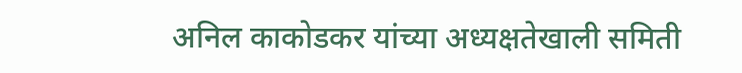अनिल काकोडकर यांच्या अध्यक्षतेखाली समिती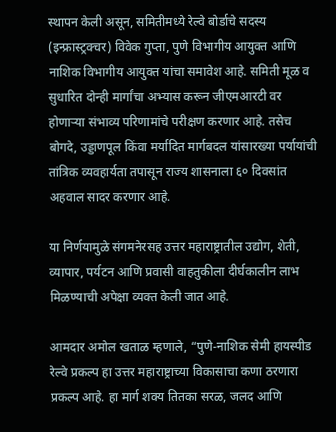स्थापन केली असून, समितीमध्ये रेल्वे बोर्डाचे सदस्य (इन्फ्रास्ट्रक्चर) विवेक गुप्ता, पुणे विभागीय आयुक्त आणि नाशिक विभागीय आयुक्त यांचा समावेश आहे. समिती मूळ व सुधारित दोन्ही मार्गांचा अभ्यास करून जीएमआरटी वर होणाऱ्या संभाव्य परिणामांचे परीक्षण करणार आहे. तसेच बोगदे, उड्डाणपूल किंवा मर्यादित मार्गबदल यांसारख्या पर्यायांची तांत्रिक व्यवहार्यता तपासून राज्य शासनाला ६० दिवसांत अहवाल सादर करणार आहे.

या निर्णयामुळे संगमनेरसह उत्तर महाराष्ट्रातील उद्योग, शेती, व्यापार, पर्यटन आणि प्रवासी वाहतुकीला दीर्घकालीन लाभ मिळण्याची अपेक्षा व्यक्त केली जात आहे.

आमदार अमोल खताळ म्हणाले, “पुणे-नाशिक सेमी हायस्पीड रेल्वे प्रकल्प हा उत्तर महाराष्ट्राच्या विकासाचा कणा ठरणारा प्रकल्प आहे. हा मार्ग शक्य तितका सरळ, जलद आणि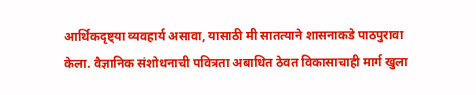आर्थिकदृष्ट्या व्यवहार्य असावा, यासाठी मी सातत्याने शासनाकडे पाठपुरावा केला. वैज्ञानिक संशोधनाची पवित्रता अबाधित ठेवत विकासाचाही मार्ग खुला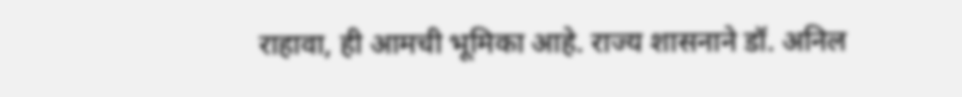राहावा, ही आमची भूमिका आहे. राज्य शासनाने डॉ. अनिल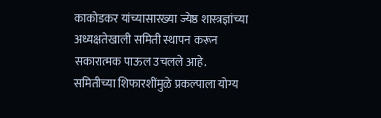काकोडकर यांच्यासारख्या ज्येष्ठ शास्त्रज्ञांच्या अध्यक्षतेखाली समिती स्थापन करून सकारात्मक पाऊल उचलले आहे. समितीच्या शिफारशींमुळे प्रकल्पाला योग्य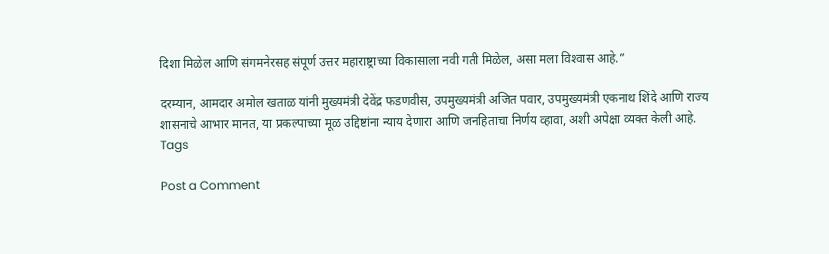दिशा मिळेल आणि संगमनेरसह संपूर्ण उत्तर महाराष्ट्राच्या विकासाला नवी गती मिळेल, असा मला विश्‍वास आहे.”

दरम्यान, आमदार अमोल खताळ यांनी मुख्यमंत्री देवेंद्र फडणवीस, उपमुख्यमंत्री अजित पवार, उपमुख्यमंत्री एकनाथ शिंदे आणि राज्य शासनाचे आभार मानत, या प्रकल्पाच्या मूळ उद्दिष्टांना न्याय देणारा आणि जनहिताचा निर्णय व्हावा, अशी अपेक्षा व्यक्त केली आहे.
Tags

Post a Comment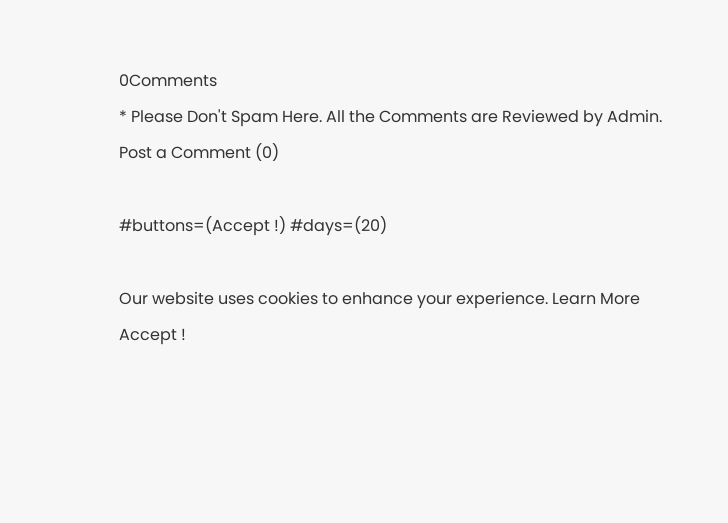0Comments
* Please Don't Spam Here. All the Comments are Reviewed by Admin.
Post a Comment (0)

#buttons=(Accept !) #days=(20)

Our website uses cookies to enhance your experience. Learn More
Accept !